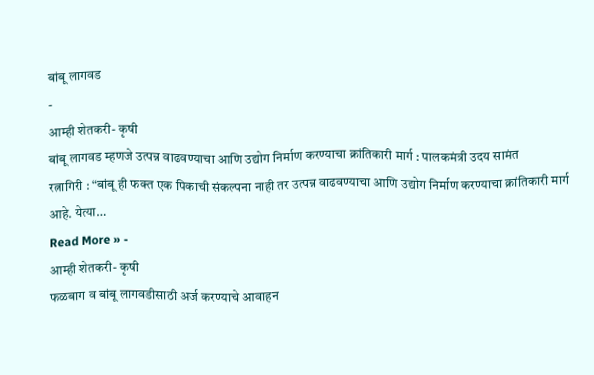बांबू लागवड
-
आम्ही शेतकरी- कृषी
बांबू लागवड म्हणजे उत्पन्न वाढवण्याचा आणि उद्योग निर्माण करण्याचा क्रांतिकारी मार्ग : पालकमंत्री उदय सामंत
रत्नागिरी : “बांबू ही फक्त एक पिकाची संकल्पना नाही तर उत्पन्न वाढवण्याचा आणि उद्योग निर्माण करण्याचा क्रांतिकारी मार्ग आहे. येत्या…
Read More » -
आम्ही शेतकरी- कृषी
फळबाग व बांबू लागवडीसाठी अर्ज करण्याचे आवाहन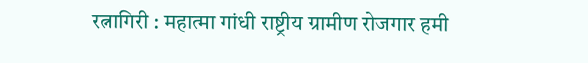रत्नागिरी : महात्मा गांधी राष्ट्रीय ग्रामीण रोजगार हमी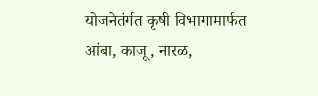योजनेतंर्गत कृषी विभागामार्फत आंबा, काजू, नारळ,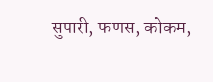सुपारी, फणस, कोकम,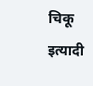चिकू इत्यादी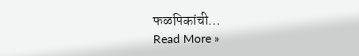फळपिकांची…
Read More »